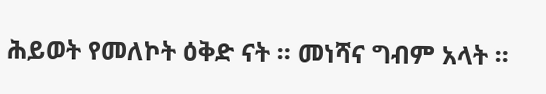ሕይወት የመለኮት ዕቅድ ናት ። መነሻና ግብም አላት ።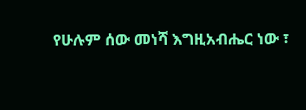የሁሉም ሰው መነሻ እግዚአብሔር ነው ፣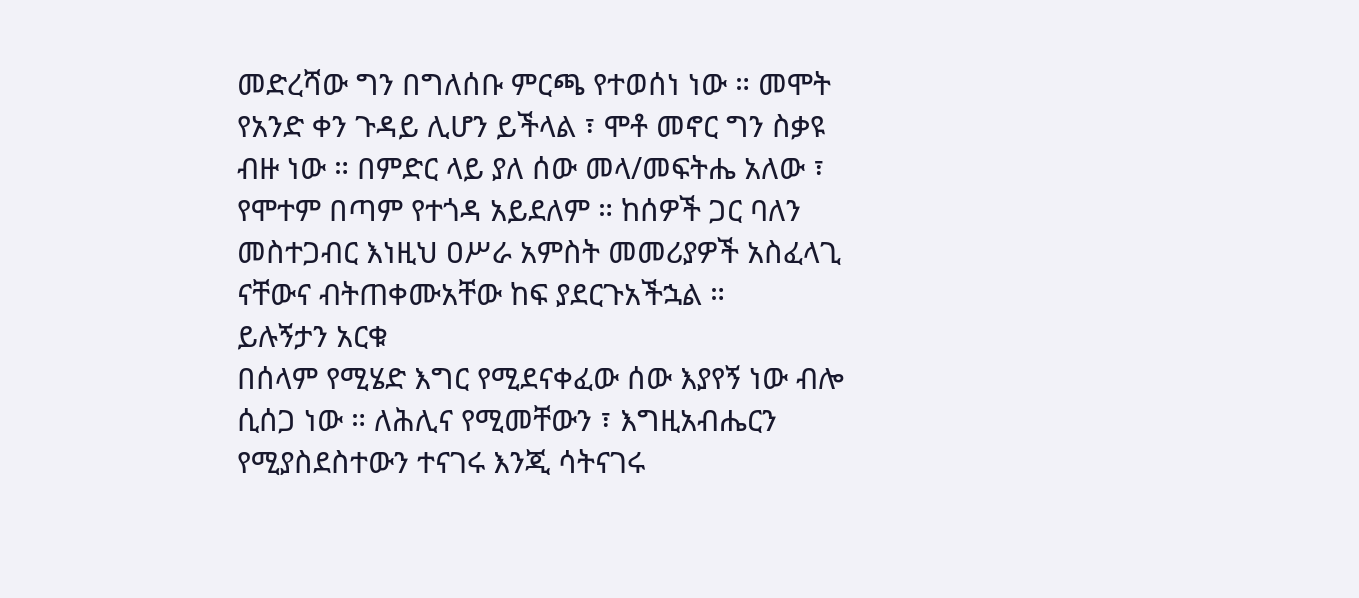መድረሻው ግን በግለሰቡ ምርጫ የተወሰነ ነው ። መሞት የአንድ ቀን ጉዳይ ሊሆን ይችላል ፣ ሞቶ መኖር ግን ስቃዩ ብዙ ነው ። በምድር ላይ ያለ ሰው መላ/መፍትሔ አለው ፣ የሞተም በጣም የተጎዳ አይደለም ። ከሰዎች ጋር ባለን መስተጋብር እነዚህ ዐሥራ አምስት መመሪያዎች አስፈላጊ ናቸውና ብትጠቀሙአቸው ከፍ ያደርጉአችኋል ።
ይሉኝታን አርቁ
በሰላም የሚሄድ እግር የሚደናቀፈው ሰው እያየኝ ነው ብሎ ሲሰጋ ነው ። ለሕሊና የሚመቸውን ፣ እግዚአብሔርን የሚያስደስተውን ተናገሩ እንጂ ሳትናገሩ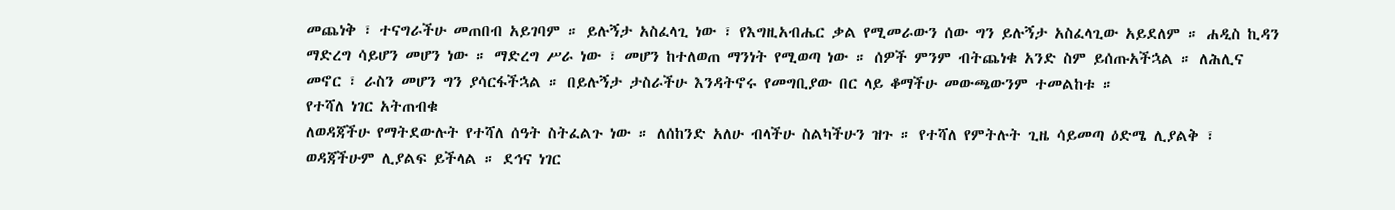መጨነቅ ፣ ተናግራችሁ መጠበብ አይገባም ። ይሉኝታ አስፈላጊ ነው ፣ የእግዚአብሔር ቃል የሚመራውን ሰው ግን ይሉኝታ አስፈላጊው አይደለም ። ሐዲስ ኪዳን ማድረግ ሳይሆን መሆን ነው ። ማድረግ ሥራ ነው ፣ መሆን ከተለወጠ ማንነት የሚወጣ ነው ። ሰዎች ምንም ብትጨነቁ አንድ ስም ይሰጡአችኋል ። ለሕሊና መኖር ፣ ራስን መሆን ግን ያሳርፋችኋል ። በይሉኝታ ታስራችሁ እንዳትኖሩ የመግቢያው በር ላይ ቆማችሁ መውጫውንም ተመልከቱ ።
የተሻለ ነገር አትጠብቁ
ለወዳጃችሁ የማትደውሉት የተሻለ ሰዓት ስትፈልጉ ነው ። ለሰከንድ አለሁ ብላችሁ ስልካችሁን ዝጉ ። የተሻለ የምትሉት ጊዜ ሳይመጣ ዕድሜ ሊያልቅ ፣ ወዳጃችሁም ሊያልፍ ይችላል ። ደኅና ነገር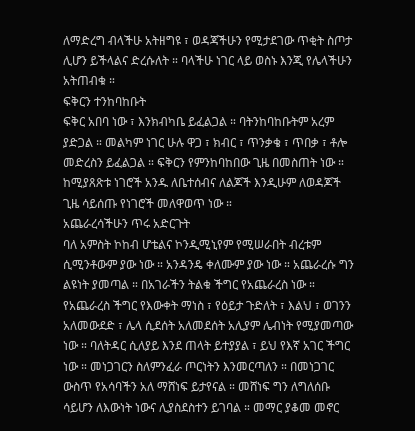ለማድረግ ብላችሁ አትዘግዩ ፣ ወዳጃችሁን የሚታደገው ጥቂት ስጦታ ሊሆን ይችላልና ድረሱለት ። ባላችሁ ነገር ላይ ወስኑ እንጂ የሌላችሁን አትጠብቁ ።
ፍቅርን ተንከባከቡት
ፍቅር አበባ ነው ፣ እንክብካቤ ይፈልጋል ። ባትንከባከቡትም አረም ያድጋል ። መልካም ነገር ሁሉ ዋጋ ፣ ክብር ፣ ጥንቃቄ ፣ ጥበቃ ፣ ቶሎ መድረስን ይፈልጋል ። ፍቅርን የምንከባከበው ጊዜ በመስጠት ነው ። ከሚያጸጽቱ ነገሮች አንዱ ለቤተሰብና ለልጆች እንዲሁም ለወዳጆች ጊዜ ሳይሰጡ የነገሮች መለዋወጥ ነው ።
አጨራረሳችሁን ጥሩ አድርጉት
ባለ አምስት ኮከብ ሆቴልና ኮንዲሚኒየም የሚሠራበት ብረቱም ሲሚንቶውም ያው ነው ። አንዳንዴ ቀለሙም ያው ነው ። አጨራረሱ ግን ልዩነት ያመጣል ። በአገራችን ትልቁ ችግር የአጨራረስ ነው ። የአጨራረስ ችግር የእውቀት ማነስ ፣ የዕይታ ጉድለት ፣ እልህ ፣ ወገንን አለመውደድ ፣ ሌላ ሲደሰት አለመደሰት አሊያም ሌብነት የሚያመጣው ነው ። ባለትዳር ሲለያይ እንደ ጠላት ይተያያል ፣ ይህ የእኛ አገር ችግር ነው ። መነጋገርን ስለምንፈራ ጦርነትን እንመርጣለን ። በመነጋገር ውስጥ የአሳባችን አለ ማሸነፍ ይታየናል ። መሸነፍ ግን ለግለሰቡ ሳይሆን ለእውነት ነውና ሊያስደስተን ይገባል ። መማር ያቆመ መኖር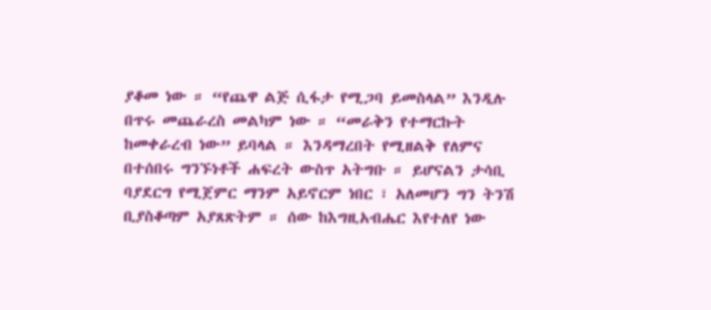ያቆመ ነው ። “የጨዋ ልጅ ሲፋታ የሚጋባ ይመስላል” እንዲሉ በጥሩ መጨራረስ መልካም ነው ። “መራቅን የተማርኩት ከመቀራረብ ነው” ይባላል ። እንዳማረበት የሚዘልቅ የለምና በተሰበሩ ግንኙነቶች ሐፍረት ውስጥ አትግቡ ። ይሆናልን ታሳቢ ባያደርግ የሚጀምር ማንም አይኖርም ነበር ፣ አለመሆን ግን ትንሽ ቢያስቆጣም አያጸጽትም ። ሰው ከእግዚአብሔር እየተለየ ነው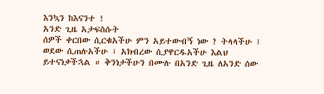እንኳን ከእናንተ !
አንድ ጊዜ አታፍስሱት
ሰዎች ቀርበው ሲርቁአችሁ ምን አይተውብኝ ነው ? ትላላችሁ ፤ ወደው ሲጠሉአችሁ ፣ አክብረው ሲያዋርዱአችሁ እልህ ይተናነቃችኋል ። ቅንነታችሁን በሙሉ በአንድ ጊዜ ለአንድ ሰው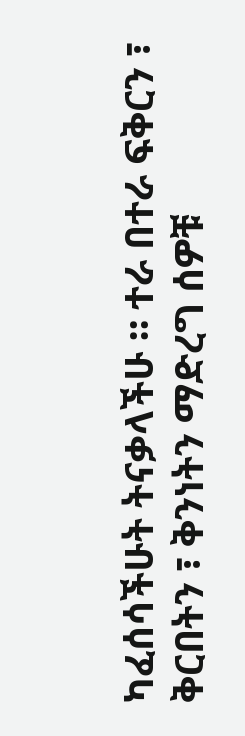ካፈሰሳችሁት ትናቃላችሁ ። ተራ በተራ ፍቅርን ፣ ቅርበትን ፣ ቅንነትን ማድረግ ሰዎቹ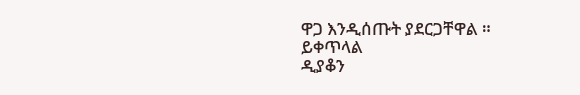ዋጋ እንዲሰጡት ያደርጋቸዋል ።
ይቀጥላል
ዲያቆን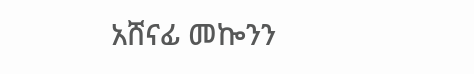አሸናፊ መኰንን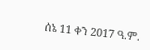ሰኔ 11 ቀን 2017 ዓ.ም.